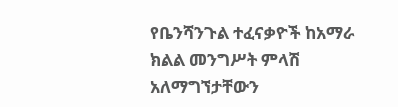የቤንሻንጉል ተፈናቃዮች ከአማራ ክልል መንግሥት ምላሽ አለማግኘታቸውን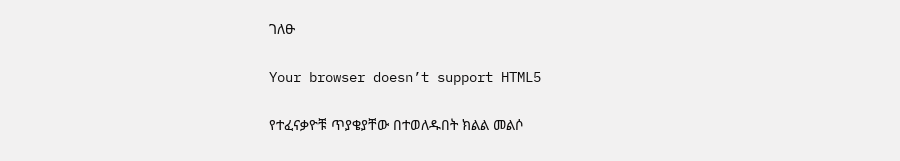ገለፁ

Your browser doesn’t support HTML5

የተፈናቃዮቹ ጥያቄያቸው በተወለዱበት ክልል መልሶ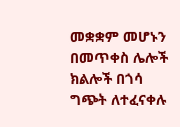መቋቋም መሆኑን በመጥቀስ ሌሎች ክልሎች በጎሳ ግጭት ለተፈናቀሉ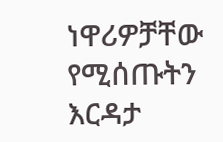ነዋሪዎቻቸው የሚሰጡትን እርዳታ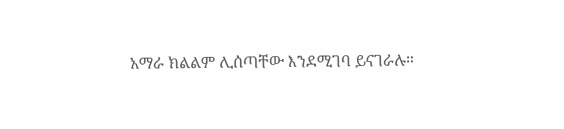አማራ ክልልም ሊሰጣቸው እንደሚገባ ይናገራሉ።